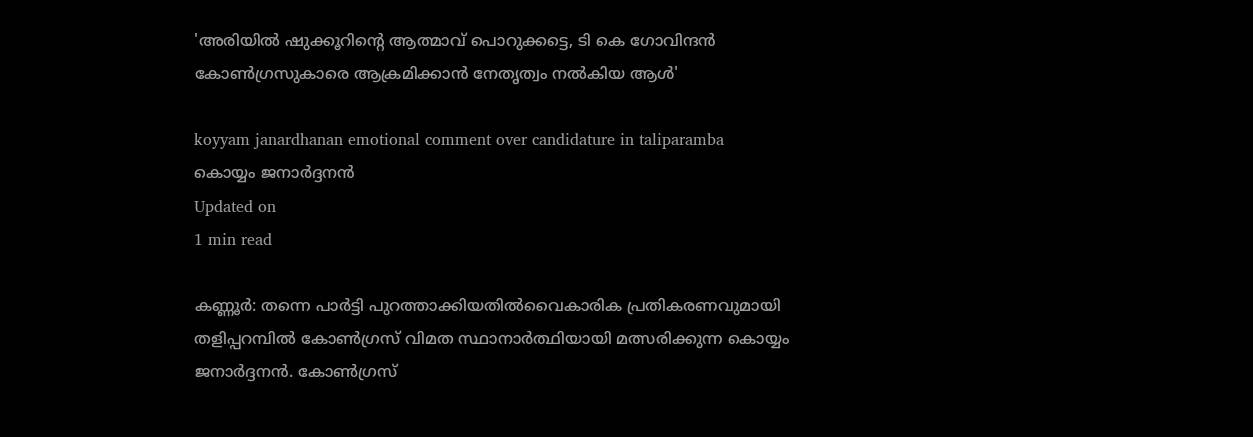'അരിയില്‍ ഷുക്കൂറിന്റെ ആത്മാവ് പൊറുക്കട്ടെ, ടി കെ ഗോവിന്ദന്‍ കോണ്‍ഗ്രസുകാരെ ആക്രമിക്കാന്‍ നേതൃത്വം നല്‍കിയ ആള്‍'

koyyam janardhanan emotional comment over candidature in taliparamba
കൊയ്യം ജനാര്‍ദ്ദനന്‍
Updated on
1 min read

കണ്ണൂര്‍: തന്നെ പാര്‍ട്ടി പുറത്താക്കിയതില്‍വൈകാരിക പ്രതികരണവുമായി തളിപ്പറമ്പില്‍ കോണ്‍ഗ്രസ് വിമത സ്ഥാനാര്‍ത്ഥിയായി മത്സരിക്കുന്ന കൊയ്യം ജനാര്‍ദ്ദനന്‍. കോണ്‍ഗ്രസ്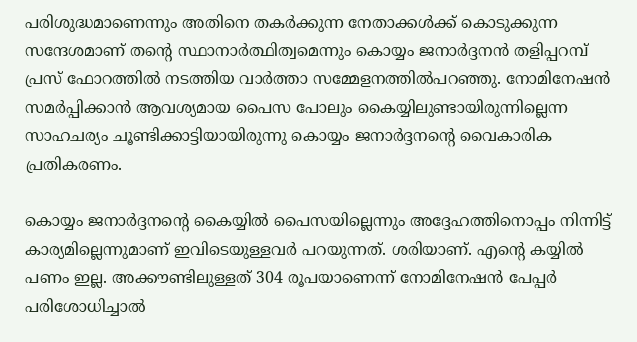പരിശുദ്ധമാണെന്നും അതിനെ തകര്‍ക്കുന്ന നേതാക്കള്‍ക്ക് കൊടുക്കുന്ന സന്ദേശമാണ് തന്റെ സ്ഥാനാര്‍ത്ഥിത്വമെന്നും കൊയ്യം ജനാര്‍ദ്ദനന്‍ തളിപ്പറമ്പ് പ്രസ് ഫോറത്തില്‍ നടത്തിയ വാര്‍ത്താ സമ്മേളനത്തില്‍പറഞ്ഞു. നോമിനേഷന്‍ സമര്‍പ്പിക്കാന്‍ ആവശ്യമായ പൈസ പോലും കൈയ്യിലുണ്ടായിരുന്നില്ലെന്ന സാഹചര്യം ചൂണ്ടിക്കാട്ടിയായിരുന്നു കൊയ്യം ജനാര്‍ദ്ദനന്റെ വൈകാരിക പ്രതികരണം.

കൊയ്യം ജനാര്‍ദ്ദനന്റെ കൈയ്യില്‍ പൈസയില്ലെന്നും അദ്ദേഹത്തിനൊപ്പം നിന്നിട്ട് കാര്യമില്ലെന്നുമാണ് ഇവിടെയുള്ളവര്‍ പറയുന്നത്. ശരിയാണ്. എന്റെ കയ്യില്‍ പണം ഇല്ല. അക്കൗണ്ടിലുള്ളത് 304 രൂപയാണെന്ന് നോമിനേഷന്‍ പേപ്പര്‍ പരിശോധിച്ചാല്‍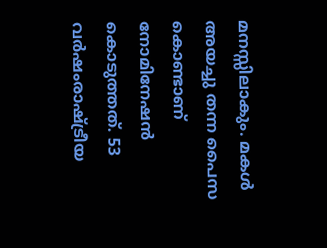മനസ്സിലാകും. മകള്‍ അയച്ചു തന്ന പൈസ കൊണ്ടാണ് നോമിനേഷന്‍ കൊടുത്തത്. 53 വര്‍ഷംരാഷ്ട്രീയ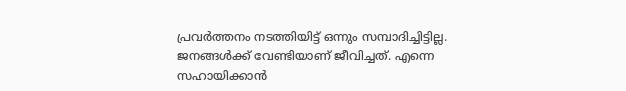പ്രവര്‍ത്തനം നടത്തിയിട്ട് ഒന്നും സമ്പാദിച്ചിട്ടില്ല. ജനങ്ങള്‍ക്ക് വേണ്ടിയാണ് ജീവിച്ചത്. എന്നെ സഹായിക്കാന്‍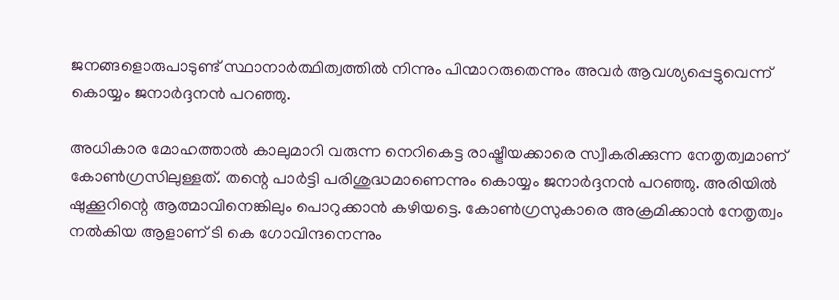ജനങ്ങളൊരുപാടുണ്ട് സ്ഥാനാര്‍ത്ഥിത്വത്തില്‍ നിന്നും പിന്മാറരുതെന്നും അവര്‍ ആവശ്യപ്പെട്ടുവെന്ന് കൊയ്യം ജനാര്‍ദ്ദനന്‍ പറഞ്ഞു.

അധികാര മോഹത്താല്‍ കാലുമാറി വരുന്ന നെറികെട്ട രാഷ്ട്രീയക്കാരെ സ്വീകരിക്കുന്ന നേതൃത്വമാണ് കോണ്‍ഗ്രസിലുള്ളത്. തന്റെ പാര്‍ട്ടി പരിശുദ്ധമാണെന്നും കൊയ്യം ജനാര്‍ദ്ദനന്‍ പറഞ്ഞു. അരിയില്‍ ഷുക്കൂറിന്റെ ആത്മാവിനെങ്കിലും പൊറുക്കാന്‍ കഴിയട്ടെ. കോണ്‍ഗ്രസുകാരെ അക്രമിക്കാന്‍ നേതൃത്വം നല്‍കിയ ആളാണ് ടി കെ ഗോവിന്ദനെന്നും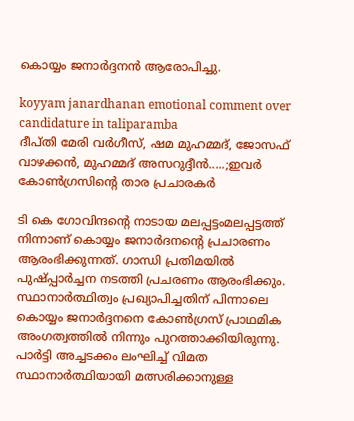കൊയ്യം ജനാര്‍ദ്ദനന്‍ ആരോപിച്ചു.

koyyam janardhanan emotional comment over candidature in taliparamba
ദീപ്തി മേരി വര്‍ഗീസ്, ഷമ മുഹമ്മദ്, ജോസഫ് വാഴക്കന്‍, മുഹമ്മദ് അസറുദ്ദീന്‍.....;ഇവര്‍ കോണ്‍ഗ്രസിന്റെ താര പ്രചാരകര്‍

ടി കെ ഗോവിന്ദന്റെ നാടായ മലപ്പട്ടംമലപ്പട്ടത്ത് നിന്നാണ് കൊയ്യം ജനാര്‍ദനന്റെ പ്രചാരണം ആരംഭിക്കുന്നത്. ഗാന്ധി പ്രതിമയില്‍ പുഷ്പ്പാര്‍ച്ചന നടത്തി പ്രചരണം ആരംഭിക്കും. സ്ഥാനാര്‍ത്ഥിത്വം പ്രഖ്യാപിച്ചതിന് പിന്നാലെ കൊയ്യം ജനാര്‍ദ്ദനനെ കോണ്‍ഗ്രസ് പ്രാഥമിക അംഗത്വത്തില്‍ നിന്നും പുറത്താക്കിയിരുന്നു. പാര്‍ട്ടി അച്ചടക്കം ലംഘിച്ച് വിമത സ്ഥാനാര്‍ത്ഥിയായി മത്സരിക്കാനുള്ള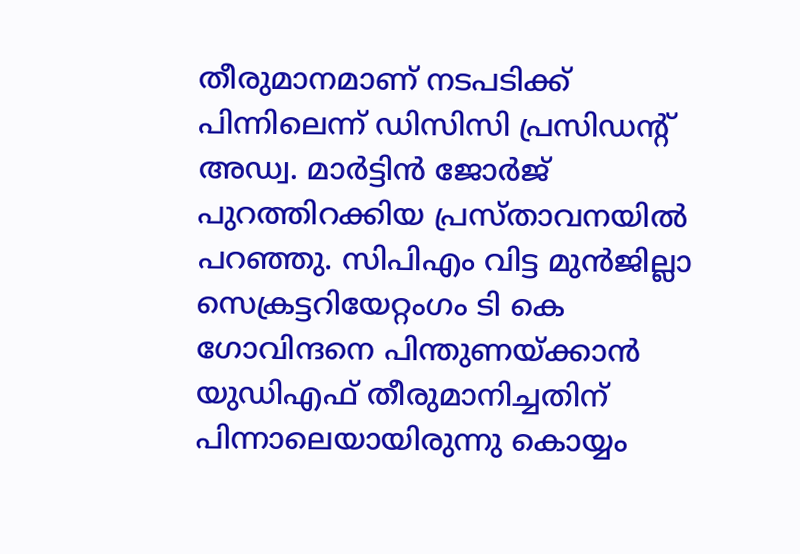തീരുമാനമാണ് നടപടിക്ക് പിന്നിലെന്ന് ഡിസിസി പ്രസിഡന്റ് അഡ്വ. മാര്‍ട്ടിന്‍ ജോര്‍ജ് പുറത്തിറക്കിയ പ്രസ്താവനയില്‍ പറഞ്ഞു. സിപിഎം വിട്ട മുന്‍ജില്ലാ സെക്രട്ടറിയേറ്റംഗം ടി കെ ഗോവിന്ദനെ പിന്തുണയ്ക്കാന്‍ യുഡിഎഫ് തീരുമാനിച്ചതിന് പിന്നാലെയായിരുന്നു കൊയ്യം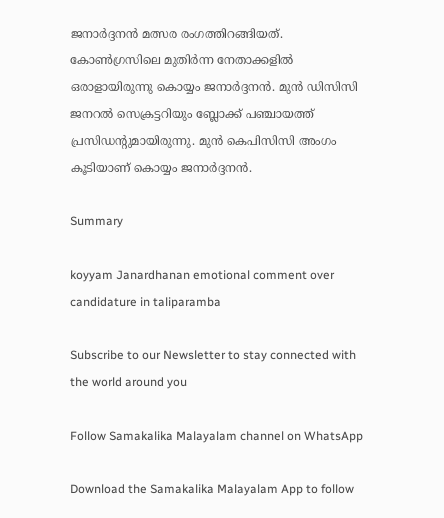ജനാര്‍ദ്ദനന്‍ മത്സര രംഗത്തിറങ്ങിയത്. കോണ്‍ഗ്രസിലെ മുതിര്‍ന്ന നേതാക്കളില്‍ ഒരാളായിരുന്നു കൊയ്യം ജനാര്‍ദ്ദനന്‍. മുന്‍ ഡിസിസി ജനറല്‍ സെക്രട്ടറിയും ബ്ലോക്ക് പഞ്ചായത്ത് പ്രസിഡന്റുമായിരുന്നു. മുന്‍ കെപിസിസി അംഗം കൂടിയാണ് കൊയ്യം ജനാര്‍ദ്ദനന്‍.

Summary

koyyam Janardhanan emotional comment over candidature in taliparamba

Subscribe to our Newsletter to stay connected with the world around you

Follow Samakalika Malayalam channel on WhatsApp

Download the Samakalika Malayalam App to follow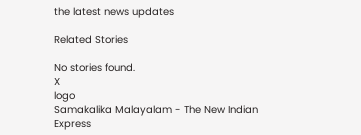the latest news updates

Related Stories

No stories found.
X
logo
Samakalika Malayalam - The New Indian Express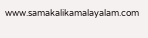www.samakalikamalayalam.com